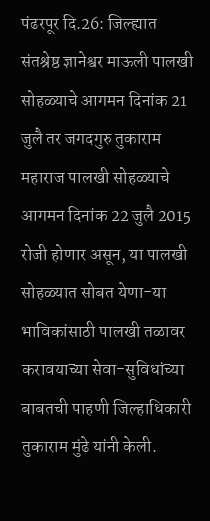पंढरपूर दि.26: जिल्ह्यात संतश्रेष्ठ ज्ञानेश्वर माऊली पालखी सोहळ्याचे आगमन दिनांक 21 जुलै तर जगदगुरु तुकाराम महाराज पालखी सोहळ्याचे आगमन दिनांक 22 जुलै 2015 रोजी होणार असून, या पालखी सोहळ्यात सोबत येणा-या भाविकांसाठी पालखी तळावर करावयाच्या सेवा-सुविधांच्या बाबतची पाहणी जिल्हाधिकारी तुकाराम मुंढे यांनी केली.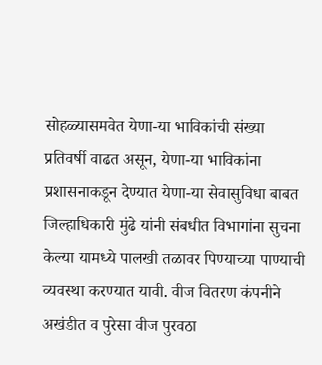सोहळ्यासमवेत येणा-या भाविकांची संख्या प्रतिवर्षी वाढत असून, येणा-या भाविकांना प्रशासनाकडून देण्यात येणा-या सेवासुविधा बाबत जिल्हाधिकारी मुंढे यांनी संबधीत विभागांना सुचना केल्या यामध्ये पालखी तळावर पिण्याच्या पाण्याची व्यवस्था करण्यात यावी. वीज वितरण कंपनीने अखंडीत व पुरेसा वीज पुरवठा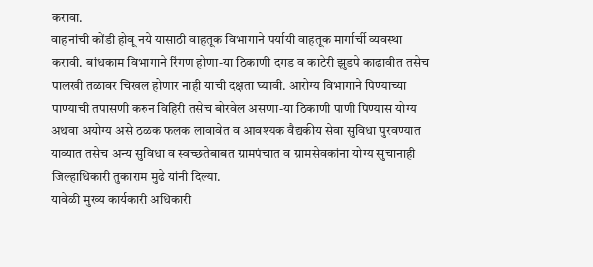करावा.
वाहनांची कोंडी होवू नये यासाठी वाहतूक विभागाने पर्यायी वाहतूक मार्गार्ची व्यवस्था करावी. बांधकाम विभागाने रिंगण होणा-या ठिकाणी दगड व काटेरी झुडपे काढावीत तसेच पालखी तळावर चिखल होणार नाही याची दक्षता घ्यावी. आरोग्य विभागाने पिण्याच्या पाण्याची तपासणी करुन विहिरी तसेच बोरवेल असणा-या ठिकाणी पाणी पिण्यास योग्य अथवा अयोग्य असे ठळक फलक लावावेत व आवश्यक वैद्यकीय सेवा सुविधा पुरवण्यात याव्यात तसेच अन्य सुविधा व स्वच्छतेबाबत ग्रामपंचात व ग्रामसेवकांना योग्य सुचानाही जिल्हाधिकारी तुकाराम मुढे यांनी दिल्या.
यावेळी मुख्य कार्यकारी अधिकारी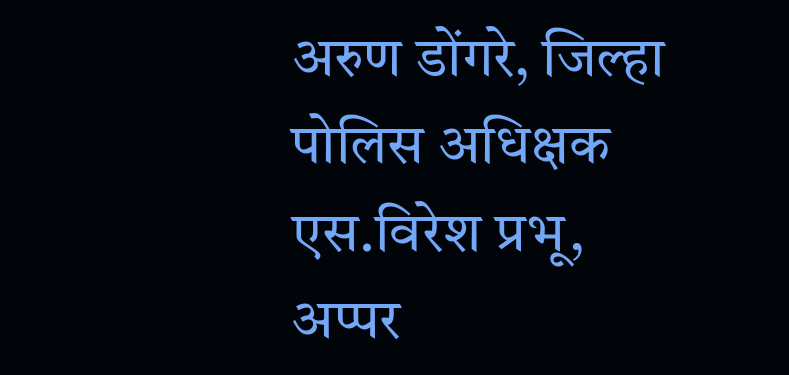अरुण डोंगरे, जिल्हा पोलिस अधिक्षक एस.विरेश प्रभू, अप्पर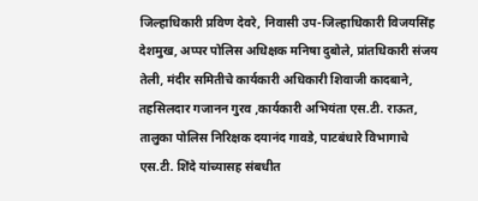जिल्हाधिकारी प्रविण देवरे, निवासी उप-जिल्हाधिकारी विजयसिंह देशमुख, अप्पर पोलिस अधिक्षक मनिषा दुबोले, प्रांतधिकारी संजय तेली, मंदीर समितीचे कार्यकारी अधिकारी शिवाजी कादबाने, तहसिलदार गजानन गुरव ,कार्यकारी अभियंता एस.टी. राऊत, तालुका पोलिस निरिक्षक दयानंद गावडे, पाटबंधारे विभागाचे एस.टी. शिंदे यांच्यासह संबधीत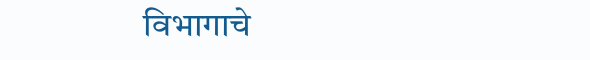विभागाचे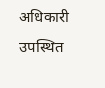अधिकारी उपस्थित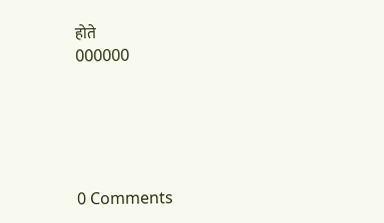होते
000000





0 Comments